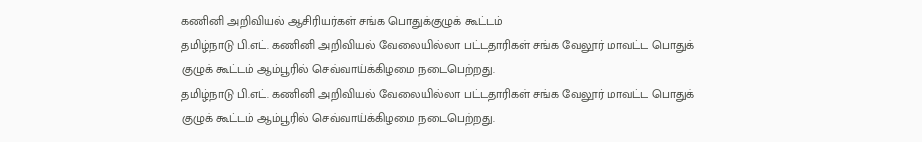கணினி அறிவியல் ஆசிரியர்கள் சங்க பொதுக்குழுக் கூட்டம்
தமிழ்நாடு பி.எட். கணினி அறிவியல் வேலையில்லா பட்டதாரிகள் சங்க வேலூர் மாவட்ட பொதுக் குழுக் கூட்டம் ஆம்பூரில் செவ்வாய்க்கிழமை நடைபெற்றது.
தமிழ்நாடு பி.எட். கணினி அறிவியல் வேலையில்லா பட்டதாரிகள் சங்க வேலூர் மாவட்ட பொதுக் குழுக் கூட்டம் ஆம்பூரில் செவ்வாய்க்கிழமை நடைபெற்றது.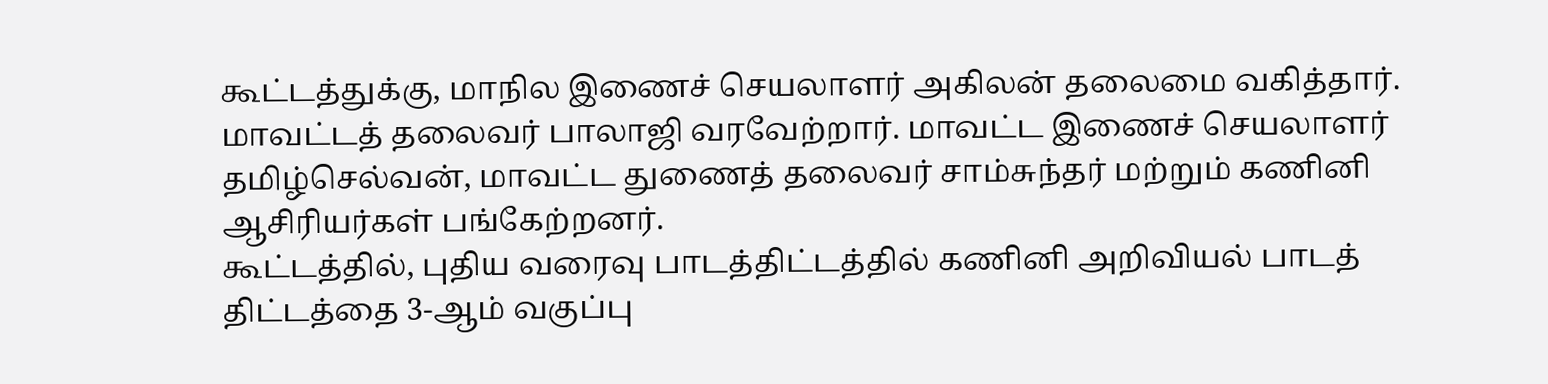கூட்டத்துக்கு, மாநில இணைச் செயலாளர் அகிலன் தலைமை வகித்தார். மாவட்டத் தலைவர் பாலாஜி வரவேற்றார். மாவட்ட இணைச் செயலாளர் தமிழ்செல்வன், மாவட்ட துணைத் தலைவர் சாம்சுந்தர் மற்றும் கணினி ஆசிரியர்கள் பங்கேற்றனர்.
கூட்டத்தில், புதிய வரைவு பாடத்திட்டத்தில் கணினி அறிவியல் பாடத் திட்டத்தை 3-ஆம் வகுப்பு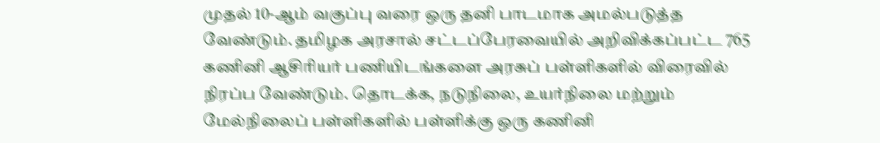முதல் 10-ஆம் வகுப்பு வரை ஒரு தனி பாடமாக அமல்படுத்த வேண்டும். தமிழக அரசால் சட்டப்பேரவையில் அறிவிக்கப்பட்ட 765 கணினி ஆசிரியர் பணியிடங்களை அரசுப் பள்ளிகளில் விரைவில் நிரப்ப வேண்டும். தொடக்க, நடுநிலை, உயர்நிலை மற்றும் மேல்நிலைப் பள்ளிகளில் பள்ளிக்கு ஒரு கணினி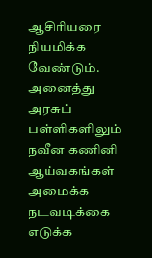ஆசிரியரை நியமிக்க வேண்டும். அனைத்து அரசுப் பள்ளிகளிலும் நவீன கணினி ஆய்வகங்கள் அமைக்க நடவடிக்கை எடுக்க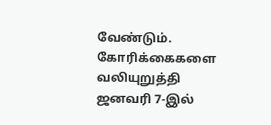வேண்டும். கோரிக்கைகளை வலியுறுத்தி ஜனவரி 7-இல்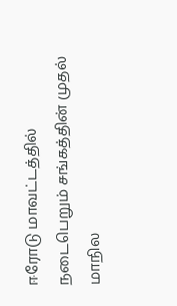ஈரோடு மாவட்டத்தில் நடைபெறும் சங்கத்தின் முதல் மாநில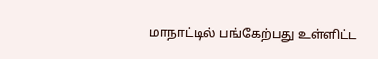மாநாட்டில் பங்கேற்பது உள்ளிட்ட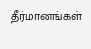தீர்மானங்கள்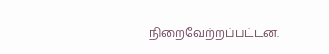நிறைவேற்றப்பட்டன.